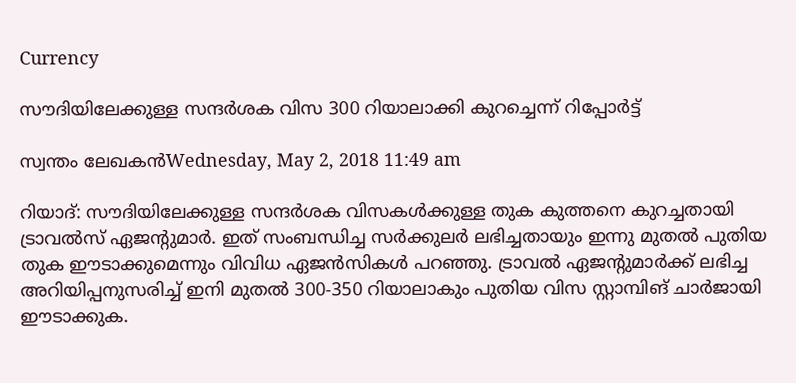Currency

സൗദിയിലേക്കുള്ള സന്ദര്‍ശക വിസ 300 റിയാലാക്കി കുറച്ചെന്ന് റിപ്പോര്‍ട്ട്

സ്വന്തം ലേഖകന്‍Wednesday, May 2, 2018 11:49 am

റിയാദ്: സൗദിയിലേക്കുള്ള സന്ദര്‍ശക വിസകള്‍ക്കുള്ള തുക കുത്തനെ കുറച്ചതായി ട്രാവല്‍സ് ഏജന്റുമാര്‍. ഇത് സംബന്ധിച്ച സര്‍ക്കുലര്‍ ലഭിച്ചതായും ഇന്നു മുതല്‍ പുതിയ തുക ഈടാക്കുമെന്നും വിവിധ ഏജന്‍സികള്‍ പറഞ്ഞു. ട്രാവല്‍ ഏജന്റുമാര്‍ക്ക് ലഭിച്ച അറിയിപ്പനുസരിച്ച് ഇനി മുതല്‍ 300-350 റിയാലാകും പുതിയ വിസ സ്റ്റാമ്പിങ് ചാര്‍ജായി ഈടാക്കുക.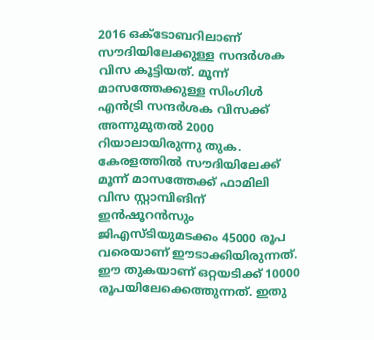2016 ഒക്ടോബറിലാണ് സൗദിയിലേക്കുള്ള സന്ദര്‍ശക വിസ കൂട്ടിയത്. മൂന്ന് മാസത്തേക്കുള്ള സിംഗിള്‍ എന്‍ട്രി സന്ദര്‍ശക വിസക്ക് അന്നുമുതല്‍ 2000 റിയാലായിരുന്നു തുക. കേരളത്തില്‍ സൗദിയിലേക്ക് മൂന്ന് മാസത്തേക്ക് ഫാമിലി വിസ സ്റ്റാമ്പിങിന് ഇന്‍ഷൂറന്‍സും ജിഎസ്ടിയുമടക്കം 45000 രൂപ വരെയാണ് ഈടാക്കിയിരുന്നത്. ഈ തുകയാണ് ഒറ്റയടിക്ക് 10000 രൂപയിലേക്കെത്തുന്നത്. ഇതു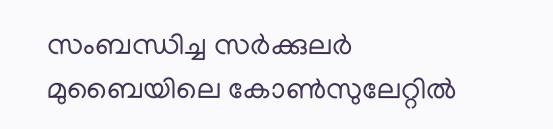സംബന്ധിച്ച സര്‍ക്കുലര്‍ മുബൈയിലെ കോണ്‍സുലേറ്റില്‍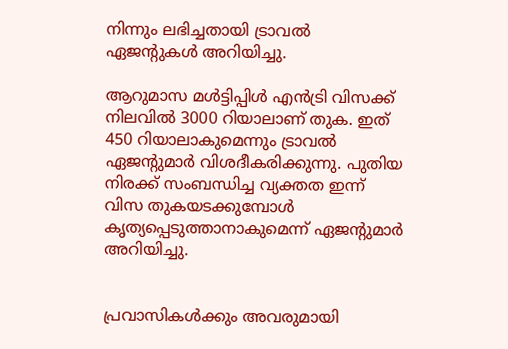നിന്നും ലഭിച്ചതായി ട്രാവല്‍ ഏജന്റുകള്‍ അറിയിച്ചു.

ആറുമാസ മള്‍ട്ടിപ്പിള്‍ എന്‍ട്രി വിസക്ക് നിലവില്‍ 3000 റിയാലാണ് തുക. ഇത് 450 റിയാലാകുമെന്നും ട്രാവല്‍ ഏജന്റുമാര്‍ വിശദീകരിക്കുന്നു. പുതിയ നിരക്ക് സംബന്ധിച്ച വ്യക്തത ഇന്ന് വിസ തുകയടക്കുമ്പോള്‍ കൃത്യപ്പെടുത്താനാകുമെന്ന് ഏജന്റുമാര്‍ അറിയിച്ചു.


പ്രവാസികൾക്കും അവരുമായി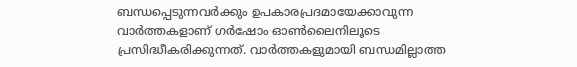ബന്ധപ്പെടുന്നവർക്കും ഉപകാരപ്രദമായേക്കാവുന്ന വാർത്തകളാണ് ഗർഷോം ഓൺലൈനിലൂടെ പ്രസിദ്ധീകരിക്കുന്നത്. വാർത്തകളുമായി ബന്ധമില്ലാത്ത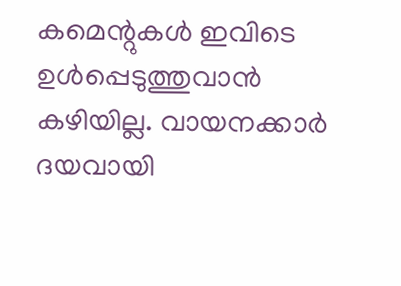കമെന്റുകൾ ഇവിടെ ഉൾപ്പെടുത്തുവാൻ കഴിയില്ല. വായനക്കാർ ദയവായി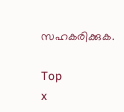സഹകരിക്കുക.

Top
x